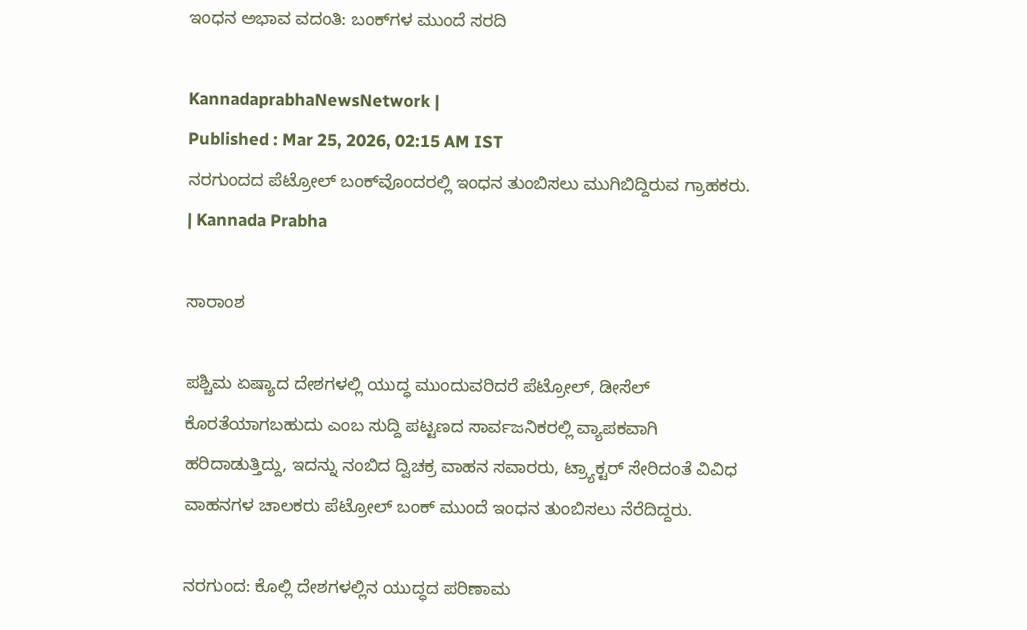ಇಂಧನ ಅಭಾವ ವದಂತಿ: ಬಂಕ್‌ಗಳ ಮುಂದೆ ಸರದಿ

KannadaprabhaNewsNetwork |
Published : Mar 25, 2026, 02:15 AM IST
ನರಗುಂದದ ಪೆಟ್ರೋಲ್‌ ಬಂಕ್‌ವೊಂದರಲ್ಲಿ ಇಂಧನ ತುಂಬಿಸಲು ಮುಗಿಬಿದ್ದಿರುವ ಗ್ರಾಹಕರು. | Kannada Prabha

ಸಾರಾಂಶ

ಪಶ್ಚಿಮ ಏಷ್ಯಾದ ದೇಶಗಳಲ್ಲಿ ಯುದ್ಧ ಮುಂದುವರಿದರೆ ಪೆಟ್ರೋಲ್‌, ಡೀಸೆಲ್‌ ಕೊರತೆಯಾಗಬಹುದು ಎಂಬ ಸುದ್ದಿ ಪಟ್ಟಣದ ಸಾರ್ವಜನಿಕರಲ್ಲಿ ವ್ಯಾಪಕವಾಗಿ ಹರಿದಾಡುತ್ತಿದ್ದು, ಇದನ್ನು ನಂಬಿದ ದ್ವಿಚಕ್ರ ವಾಹನ ಸವಾರರು, ಟ್ರ್ಯಾಕ್ಟರ್‌ ಸೇರಿದಂತೆ ವಿವಿಧ ವಾಹನಗಳ ಚಾಲಕರು ಪೆಟ್ರೋಲ್‌ ಬಂಕ್‌ ಮುಂದೆ ಇಂಧನ ತುಂಬಿಸಲು ನೆರೆದಿದ್ದರು.

ನರಗುಂದ: ಕೊಲ್ಲಿ ದೇಶಗಳಲ್ಲಿನ ಯುದ್ಧದ ಪರಿಣಾಮ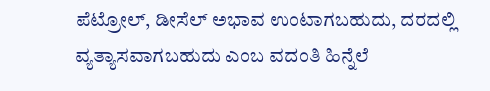ಪೆಟ್ರೋಲ್‌, ಡೀಸೆಲ್‌ ಅಭಾವ ಉಂಟಾಗಬಹುದು, ದರದಲ್ಲಿ ವ್ಯತ್ಯಾಸವಾಗಬಹುದು ಎಂಬ ವದಂತಿ ಹಿನ್ನೆಲೆ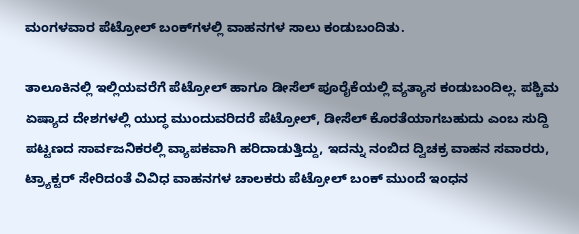ಮಂಗಳವಾರ ಪೆಟ್ರೋಲ್‌ ಬಂಕ್‌ಗಳಲ್ಲಿ ವಾಹನಗಳ ಸಾಲು ಕಂಡುಬಂದಿತು.

ತಾಲೂಕಿನಲ್ಲಿ ಇಲ್ಲಿಯವರೆಗೆ ಪೆಟ್ರೋಲ್‌ ಹಾಗೂ ಡೀಸೆಲ್‌ ಪೂರೈಕೆಯಲ್ಲಿ ವ್ಯತ್ಯಾಸ ಕಂಡುಬಂದಿಲ್ಲ. ಪಶ್ಚಿಮ ಏಷ್ಯಾದ ದೇಶಗಳಲ್ಲಿ ಯುದ್ಧ ಮುಂದುವರಿದರೆ ಪೆಟ್ರೋಲ್‌, ಡೀಸೆಲ್‌ ಕೊರತೆಯಾಗಬಹುದು ಎಂಬ ಸುದ್ದಿ ಪಟ್ಟಣದ ಸಾರ್ವಜನಿಕರಲ್ಲಿ ವ್ಯಾಪಕವಾಗಿ ಹರಿದಾಡುತ್ತಿದ್ದು, ಇದನ್ನು ನಂಬಿದ ದ್ವಿಚಕ್ರ ವಾಹನ ಸವಾರರು, ಟ್ರ್ಯಾಕ್ಟರ್‌ ಸೇರಿದಂತೆ ವಿವಿಧ ವಾಹನಗಳ ಚಾಲಕರು ಪೆಟ್ರೋಲ್‌ ಬಂಕ್‌ ಮುಂದೆ ಇಂಧನ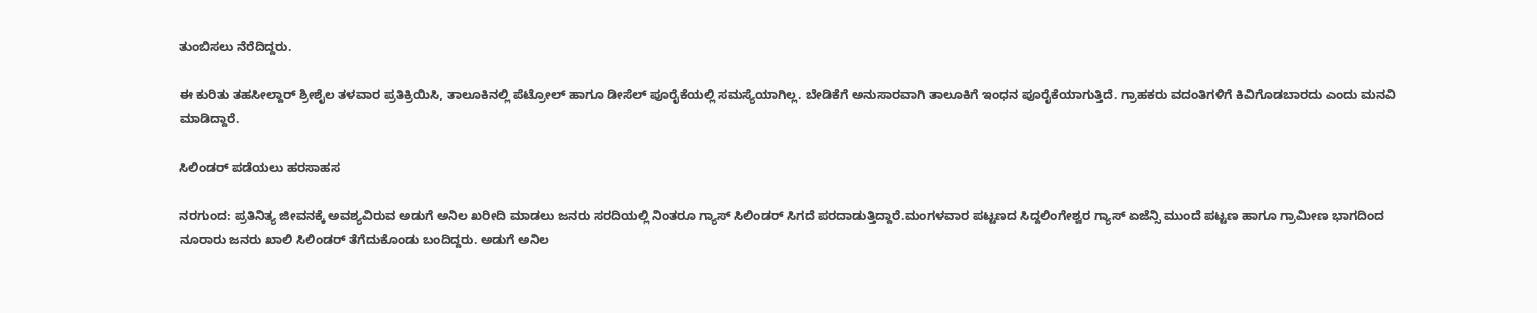ತುಂಬಿಸಲು ನೆರೆದಿದ್ದರು.

ಈ ಕುರಿತು ತಹಸೀಲ್ದಾರ್‌ ಶ್ರೀಶೈಲ ತಳವಾರ ಪ್ರತಿಕ್ರಿಯಿಸಿ, ತಾಲೂಕಿನಲ್ಲಿ ಪೆಟ್ರೋಲ್‌ ಹಾಗೂ ಡೀಸೆಲ್‌ ಪೂರೈಕೆಯಲ್ಲಿ ಸಮಸ್ಯೆಯಾಗಿಲ್ಲ. ಬೇಡಿಕೆಗೆ ಅನುಸಾರವಾಗಿ ತಾಲೂಕಿಗೆ ಇಂಧನ ಪೂರೈಕೆಯಾಗುತ್ತಿದೆ. ಗ್ರಾಹಕರು ವದಂತಿಗಳಿಗೆ ಕಿವಿಗೊಡಬಾರದು ಎಂದು ಮನವಿ ಮಾಡಿದ್ದಾರೆ.

ಸಿಲಿಂಡರ್‌ ಪಡೆಯಲು ಹರಸಾಹಸ

ನರಗುಂದ: ಪ್ರತಿನಿತ್ಯ ಜೀವನಕ್ಕೆ ಅವಶ್ಯವಿರುವ ಅಡುಗೆ ಅನಿಲ ಖರೀದಿ ಮಾಡಲು ಜನರು ಸರದಿಯಲ್ಲಿ ನಿಂತರೂ ಗ್ಯಾಸ್ ಸಿಲಿಂಡರ್‌ ಸಿಗದೆ ಪರದಾಡುತ್ತಿದ್ದಾರೆ.ಮಂಗಳವಾರ ಪಟ್ಟಣದ ಸಿದ್ದಲಿಂಗೇಶ್ವರ ಗ್ಯಾಸ್ ಏಜೆನ್ಸಿ ಮುಂದೆ ಪಟ್ಟಣ ಹಾಗೂ ಗ್ರಾಮೀಣ ಭಾಗದಿಂದ ನೂರಾರು ಜನರು ಖಾಲಿ ಸಿಲಿಂಡರ್ ತೆಗೆದುಕೊಂಡು ಬಂದಿದ್ದರು. ಅಡುಗೆ ಅನಿಲ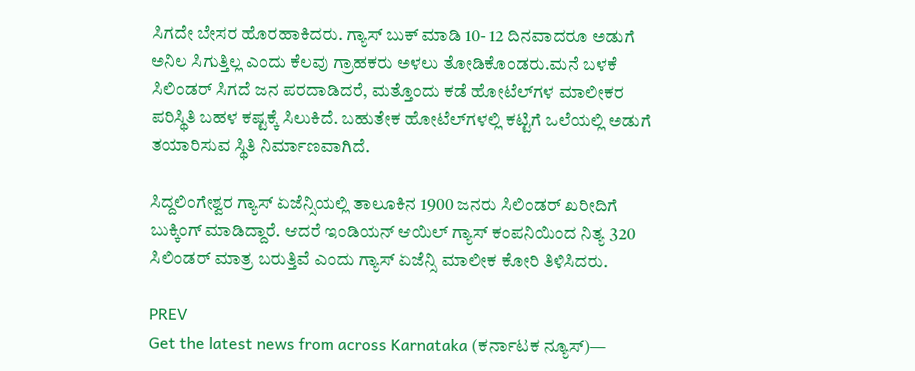ಸಿಗದೇ ಬೇಸರ ಹೊರಹಾಕಿದರು. ಗ್ಯಾಸ್‌ ಬುಕ್‌ ಮಾಡಿ 10- 12 ದಿನವಾದರೂ ಅಡುಗೆ ಅನಿಲ ಸಿಗುತ್ತಿಲ್ಲ ಎಂದು ಕೆಲವು ಗ್ರಾಹಕರು ಅಳಲು ತೋಡಿಕೊಂಡರು.ಮನೆ ಬಳಕೆ ಸಿಲಿಂಡರ್ ಸಿಗದೆ ಜನ ಪರದಾಡಿದರೆ, ಮತ್ತೊಂದು ಕಡೆ ಹೋಟೆಲ್‌ಗಳ ಮಾಲೀಕರ ಪರಿಸ್ಥಿತಿ ಬಹಳ ಕಷ್ಟಕ್ಕೆ ಸಿಲುಕಿದೆ. ಬಹುತೇಕ ಹೋಟೆಲ್‌ಗಳಲ್ಲಿ ಕಟ್ಟಿಗೆ ಒಲೆಯಲ್ಲಿ ಅಡುಗೆ ತಯಾರಿಸುವ ಸ್ಥಿತಿ ನಿರ್ಮಾಣವಾಗಿದೆ.

ಸಿದ್ದಲಿಂಗೇಶ್ವರ ಗ್ಯಾಸ್ ಏಜೆನ್ಸಿಯಲ್ಲಿ ತಾಲೂಕಿನ 1900 ಜನರು ಸಿಲಿಂಡರ್ ಖರೀದಿಗೆ ಬುಕ್ಕಿಂಗ್‌ ಮಾಡಿದ್ದಾರೆ. ಆದರೆ ಇಂಡಿಯನ್ ಆಯಿಲ್‌ ಗ್ಯಾಸ್‌ ಕಂಪನಿಯಿಂದ ನಿತ್ಯ 320 ಸಿಲಿಂಡರ್ ಮಾತ್ರ ಬರುತ್ತಿವೆ ಎಂದು ಗ್ಯಾಸ್ ಏಜೆನ್ಸಿ ಮಾಲೀಕ ಕೋರಿ ತಿಳಿಸಿದರು.

PREV
Get the latest news from across Karnataka (ಕರ್ನಾಟಕ ನ್ಯೂಸ್)—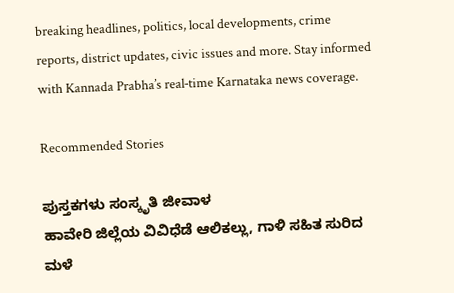breaking headlines, politics, local developments, crime reports, district updates, civic issues and more. Stay informed with Kannada Prabha’s real‑time Karnataka news coverage.

Recommended Stories

ಪುಸ್ತಕಗಳು ಸಂಸ್ಕೃತಿ ಜೀವಾಳ
ಹಾವೇರಿ ಜಿಲ್ಲೆಯ ವಿವಿಧೆಡೆ ಆಲಿಕಲ್ಲು, ಗಾಳಿ ಸಹಿತ ಸುರಿದ ಮಳೆ